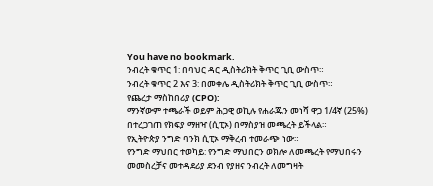You have no bookmark.
ንብረት ቁጥር 1: በባህር ዳር ዲስትሪክት ቅጥር ጊቢ ውስጥ።
ንብረት ቁጥር 2 እና 3: በመቀሌ ዲስትሪክት ቅጥር ጊቢ ውስጥ።
የጨረታ ማስከበሪያ (CPO):
ማንኛውም ተጫራች ወይም ሕጋዊ ወኪሉ የሐራጁን መነሻ ዋጋ 1/4ኛ (25%) በተረጋገጠ የክፍያ ማዘዣ (ሲፒኦ) በማስያዝ መጫረት ይችላል።
የኢትዮጵያ ንግድ ባንክ ሲፒኦ ማቅረብ ተመራጭ ነው።
የንግድ ማህበር ተወካይ: የንግድ ማህበርን ወክሎ ለመጫረት የማህበሩን መመስረቻና መተዳደሪያ ደንብ የያዘና ንብረት ለመግዛት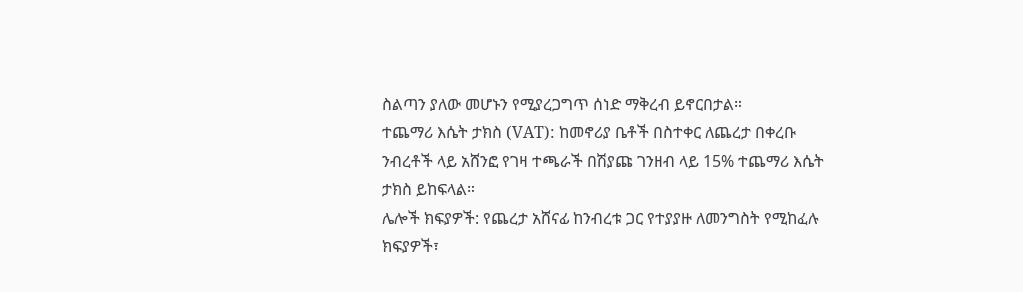ስልጣን ያለው መሆኑን የሚያረጋግጥ ሰነድ ማቅረብ ይኖርበታል።
ተጨማሪ እሴት ታክስ (VAT): ከመኖሪያ ቤቶች በስተቀር ለጨረታ በቀረቡ ንብረቶች ላይ አሸንፎ የገዛ ተጫራች በሽያጩ ገንዘብ ላይ 15% ተጨማሪ እሴት ታክስ ይከፍላል።
ሌሎች ክፍያዎች: የጨረታ አሸናፊ ከንብረቱ ጋር የተያያዙ ለመንግስት የሚከፈሉ ክፍያዎች፣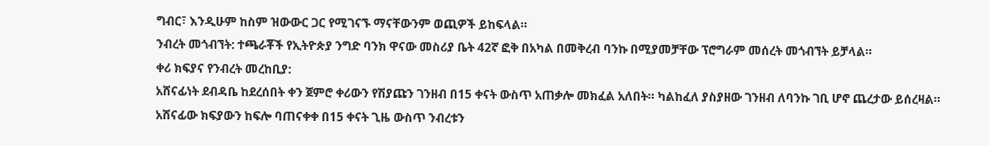ግብር፣ እንዲሁም ከስም ዝውውር ጋር የሚገናኙ ማናቸውንም ወጪዎች ይከፍላል።
ንብረት መጎብኘት: ተጫራቾች የኢትዮጵያ ንግድ ባንክ ዋናው መስሪያ ቤት 42ኛ ፎቅ በአካል በመቅረብ ባንኩ በሚያመቻቸው ፕሮግራም መሰረት መጎብኘት ይቻላል።
ቀሪ ክፍያና የንብረት መረከቢያ:
አሸናፊነት ደብዳቤ ከደረሰበት ቀን ጀምሮ ቀሪውን የሽያጩን ገንዘብ በ15 ቀናት ውስጥ አጠቃሎ መክፈል አለበት። ካልከፈለ ያስያዘው ገንዘብ ለባንኩ ገቢ ሆኖ ጨረታው ይሰረዛል።
አሸናፊው ክፍያውን ከፍሎ ባጠናቀቀ በ15 ቀናት ጊዜ ውስጥ ንብረቱን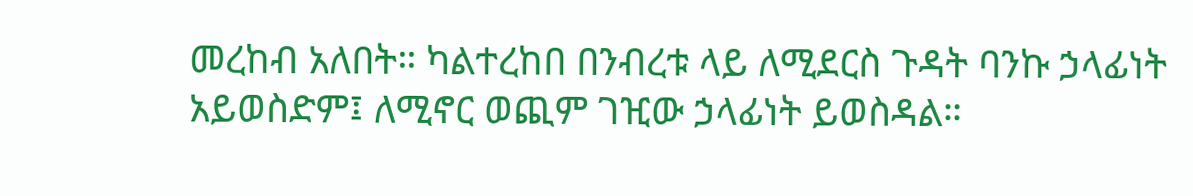መረከብ አለበት። ካልተረከበ በንብረቱ ላይ ለሚደርስ ጉዳት ባንኩ ኃላፊነት አይወስድም፤ ለሚኖር ወጪም ገዢው ኃላፊነት ይወስዳል።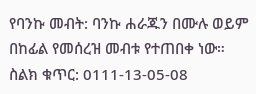የባንኩ መብት: ባንኩ ሐራጁን በሙሉ ወይም በከፊል የመሰረዝ መብቱ የተጠበቀ ነው።
ስልክ ቁጥር: 0111-13-05-08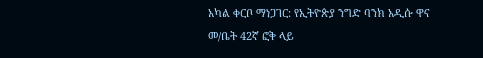አካል ቀርቦ ማነጋገር: የኢትዮጵያ ንግድ ባንክ አዲሱ ዋና መ/ቤት 42ኛ ፎቅ ላይ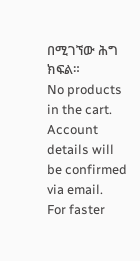በሚገኘው ሕግ ክፍል።
No products in the cart.
Account details will be confirmed via email.
For faster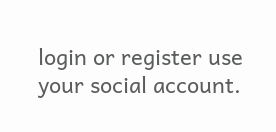login or register use your social account.